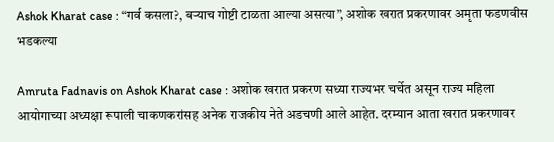Ashok Kharat case : “गर्व कसला?, बऱ्याच गोष्टी टाळता आल्या असत्या”, अशोक खरात प्रकरणावर अमृता फडणवीस भडकल्या

Amruta Fadnavis on Ashok Kharat case : अशोक खरात प्रकरण सध्या राज्यभर चर्चेत असून राज्य महिला आयोगाच्या अध्यक्षा रूपाली चाकणकरांसह अनेक राजकीय नेते अडचणी आले आहेत. दरम्यान आता खरात प्रकरणावर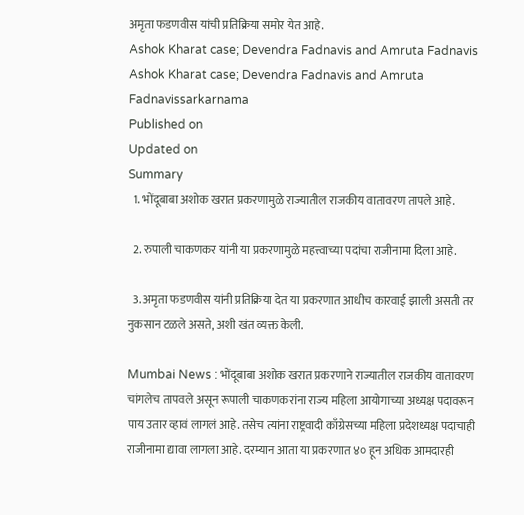अमृता फडणवीस यांची प्रतिक्रिया समोर येत आहे.
Ashok Kharat case; Devendra Fadnavis and Amruta Fadnavis
Ashok Kharat case; Devendra Fadnavis and Amruta Fadnavissarkarnama
Published on
Updated on
Summary
  1. भोंदूबाबा अशोक खरात प्रकरणामुळे राज्यातील राजकीय वातावरण तापले आहे.

  2. रुपाली चाकणकर यांनी या प्रकरणामुळे महत्त्वाच्या पदांचा राजीनामा दिला आहे.

  3. अमृता फडणवीस यांनी प्रतिक्रिया देत या प्रकरणात आधीच कारवाई झाली असती तर नुकसान टळले असते, अशी खंत व्यक्त केली.

Mumbai News : भोंदूबाबा अशोक खरात प्रकरणाने राज्यातील राजकीय वातावरण चांगलेच तापवले असून रूपाली चाकणकरांना राज्य महिला आयोगाच्या अध्यक्ष पदावरून पाय उतार व्हावं लागलं आहे. तसेच त्यांना राष्ट्रवादी काँग्रेसच्या महिला प्रदेशध्यक्ष पदाचाही राजीनामा द्यावा लागला आहे. दरम्यान आता या प्रकरणात ४० हून अधिक आमदारही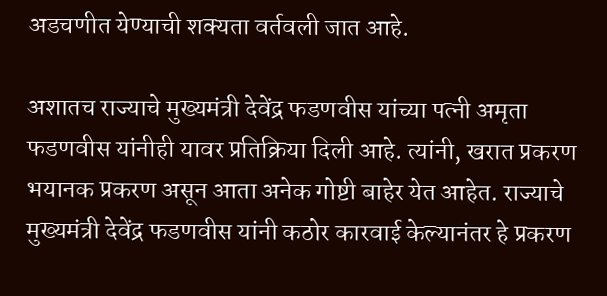अडचणीत येण्याची शक्यता वर्तवली जात आहे.

अशातच राज्याचे मुख्यमंत्री देवेंद्र फडणवीस यांच्या पत्नी अमृता फडणवीस यांनीही यावर प्रतिक्रिया दिली आहे. त्यांनी, खरात प्रकरण भयानक प्रकरण असून आता अनेक गोष्टी बाहेर येत आहेत. राज्याचे मुख्यमंत्री देवेंद्र फडणवीस यांनी कठोर कारवाई केल्यानंतर हे प्रकरण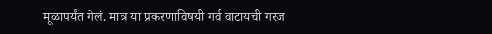मूळापर्यंत गेलं. मात्र या प्रकरणाविषयी गर्व वाटायची गरज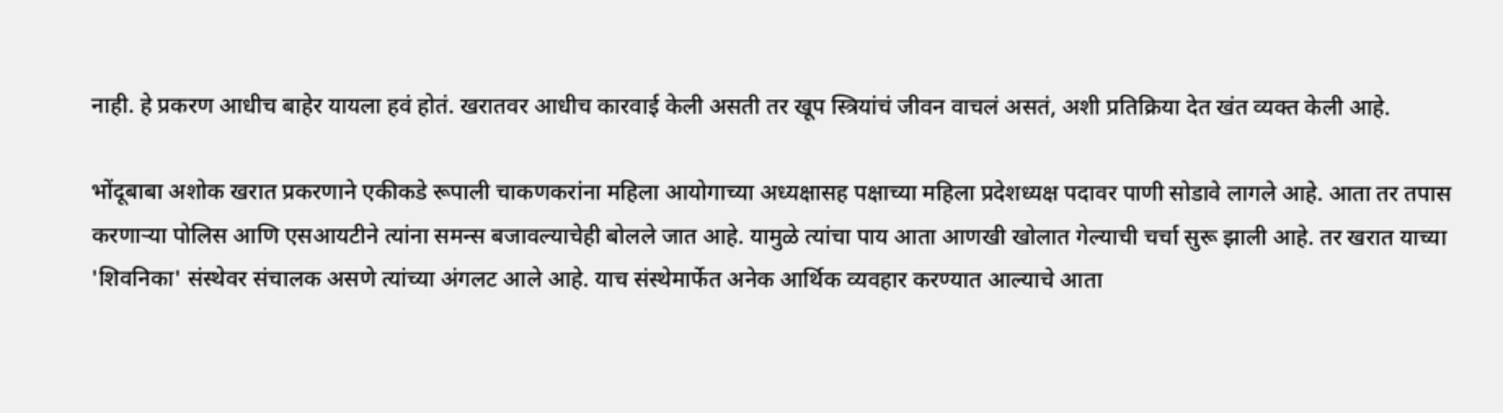नाही. हे प्रकरण आधीच बाहेर यायला हवं होतं. खरातवर आधीच कारवाई केली असती तर खूप स्त्रियांचं जीवन वाचलं असतं, अशी प्रतिक्रिया देत खंत व्यक्त केली आहे.

भोंदूबाबा अशोक खरात प्रकरणाने एकीकडे रूपाली चाकणकरांना महिला आयोगाच्या अध्यक्षासह पक्षाच्या महिला प्रदेशध्यक्ष पदावर पाणी सोडावे लागले आहे. आता तर तपास करणाऱ्या पोलिस आणि एसआयटीने त्यांना समन्स बजावल्याचेही बोलले जात आहे. यामुळे त्यांचा पाय आता आणखी खोलात गेल्याची चर्चा सुरू झाली आहे. तर खरात याच्या 'शिवनिका' संस्थेवर संचालक असणे त्यांच्या अंगलट आले आहे. याच संस्थेमार्फेत अनेक आर्थिक व्यवहार करण्यात आल्याचे आता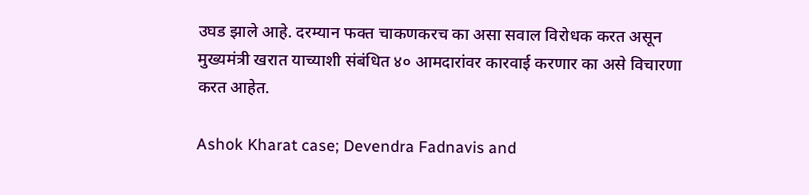उघड झाले आहे. दरम्यान फक्त चाकणकरच का असा सवाल विरोधक करत असून मुख्यमंत्री खरात याच्याशी संबंधित ४० आमदारांवर कारवाई करणार का असे विचारणा करत आहेत.

Ashok Kharat case; Devendra Fadnavis and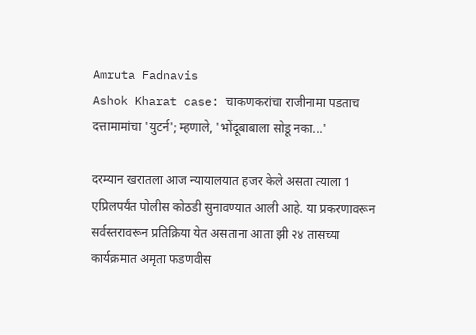Amruta Fadnavis
Ashok Kharat case: चाकणकरांचा राजीनामा पडताच दत्तामामांचा 'युटर्न'; म्हणाले, 'भोंदूबाबाला सोडू नका...'

दरम्यान खरातला आज न्यायालयात हजर केले असता त्याला 1 एप्रिलपर्यंत पोलीस कोठडी सुनावण्यात आली आहे. या प्रकरणावरून सर्वस्तरावरून प्रतिक्रिया येत असताना आता झी २४ तासच्या कार्यक्रमात अमृता फडणवीस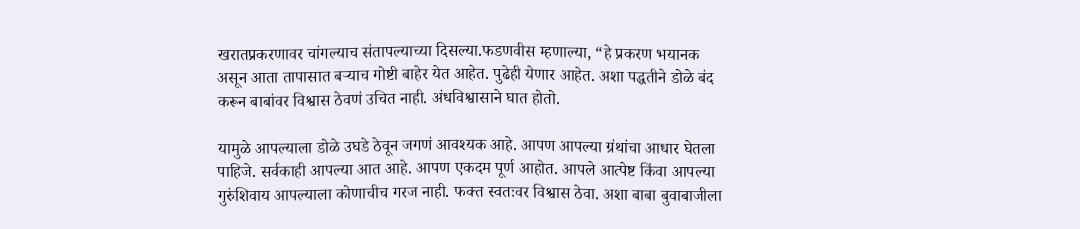खरातप्रकरणावर चांगल्याच संतापल्याच्या दिसल्या.फडणवीस म्हणाल्या, “हे प्रकरण भयानक असून आता तापासात बऱ्याच गोष्टी बाहेर येत आहेत. पुढेही येणार आहेत. अशा पद्धतीने डोळे बंद करून बाबांवर विश्वास ठेवणं उचित नाही. अंधविश्वासाने घात होतो.

यामुळे आपल्याला डोळे उघडे ठेवून जगणं आवश्यक आहे. आपण आपल्या ग्रंथांचा आधार घेतला पाहिजे. सर्वकाही आपल्या आत आहे. आपण एकदम पूर्ण आहोत. आपले आत्पेष्ट किंवा आपल्या गुरुंशिवाय आपल्याला कोणाचीच गरज नाही. फक्त स्वतःवर विश्वास ठेवा. अशा बाबा बुवाबाजीला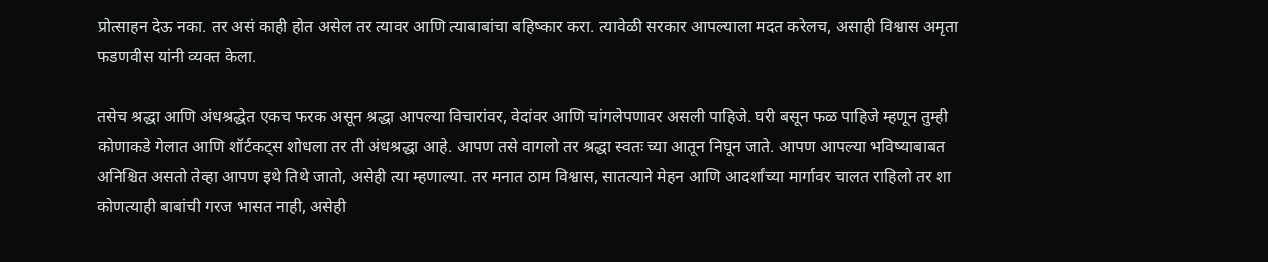प्रोत्साहन देऊ नका. तर असं काही होत असेल तर त्यावर आणि त्याबाबांचा बहिष्कार करा. त्यावेळी सरकार आपल्याला मदत करेलच, असाही विश्वास अमृता फडणवीस यांनी व्यक्त केला.

तसेच श्रद्धा आणि अंधश्रद्धेत एकच फरक असून श्रद्धा आपल्या विचारांवर, वेदांवर आणि चांगलेपणावर असली पाहिजे. घरी बसून फळ पाहिजे म्हणून तुम्ही कोणाकडे गेलात आणि शॉर्टकट्स शोधला तर ती अंधश्रद्धा आहे. आपण तसे वागलो तर श्रद्धा स्वतः च्या आतून निघून जाते. आपण आपल्या भविष्याबाबत अनिश्चित असतो तेव्हा आपण इथे तिथे जातो, असेही त्या म्हणाल्या. तर मनात ठाम विश्वास, सातत्याने मेहन आणि आदर्शांच्या मार्गावर चालत राहिलो तर शा कोणत्याही बाबांची गरज भासत नाही, असेही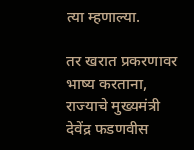त्या म्हणाल्या.

तर खरात प्रकरणावर भाष्य करताना, राज्याचे मुख्यमंत्री देवेंद्र फडणवीस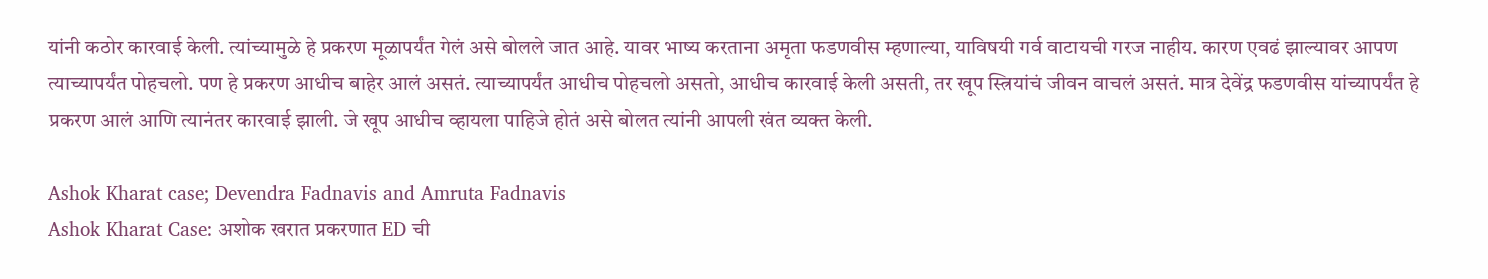यांनी कठोर कारवाई केली. त्यांच्यामुळे हे प्रकरण मूळापर्यंत गेलं असे बोलले जात आहे. यावर भाष्य करताना अमृता फडणवीस म्हणाल्या, याविषयी गर्व वाटायची गरज नाहीय. कारण एवढं झाल्यावर आपण त्याच्यापर्यंत पोहचलो. पण हे प्रकरण आधीच बाहेर आलं असतं. त्याच्यापर्यंत आधीच पोहचलो असतो, आधीच कारवाई केली असती, तर खूप स्त्रियांचं जीवन वाचलं असतं. मात्र देवेंद्र फडणवीस यांच्यापर्यंत हे प्रकरण आलं आणि त्यानंतर कारवाई झाली. जे खूप आधीच व्हायला पाहिजे होतं असे बोलत त्यांनी आपली खंत व्यक्त केली.

Ashok Kharat case; Devendra Fadnavis and Amruta Fadnavis
Ashok Kharat Case: अशोक खरात प्रकरणात ED ची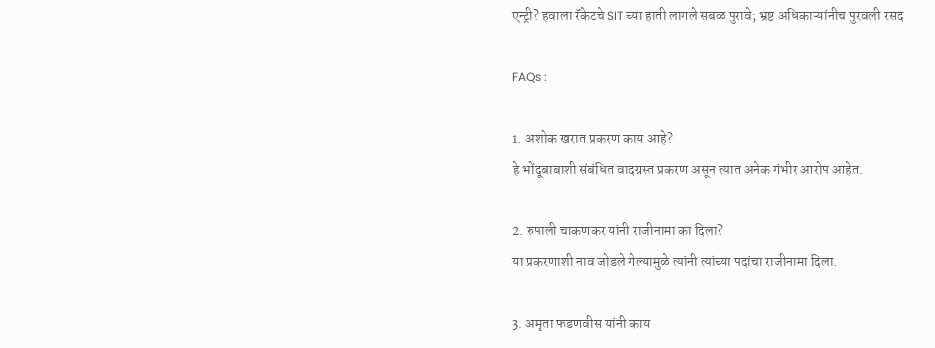एन्ट्री? हवाला रॅकेटचे SIT च्या हाती लागले सबळ पुरावे; भ्रष्ट अधिकाऱ्यांनीच पुरवली रसद

FAQs :

1. अशोक खरात प्रकरण काय आहे?
हे भोंदूबाबाशी संबंधित वादग्रस्त प्रकरण असून त्यात अनेक गंभीर आरोप आहेत.

2. रुपाली चाकणकर यांनी राजीनामा का दिला?
या प्रकरणाशी नाव जोडले गेल्यामुळे त्यांनी त्यांच्या पदांचा राजीनामा दिला.

3. अमृता फडणवीस यांनी काय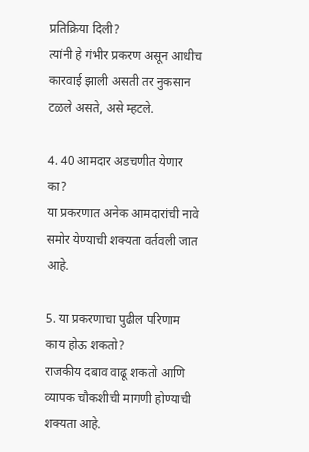प्रतिक्रिया दिली?
त्यांनी हे गंभीर प्रकरण असून आधीच कारवाई झाली असती तर नुकसान टळले असते, असे म्हटले.

4. 40 आमदार अडचणीत येणार का?
या प्रकरणात अनेक आमदारांची नावे समोर येण्याची शक्यता वर्तवली जात आहे.

5. या प्रकरणाचा पुढील परिणाम काय होऊ शकतो?
राजकीय दबाव वाढू शकतो आणि व्यापक चौकशीची मागणी होण्याची शक्यता आहे.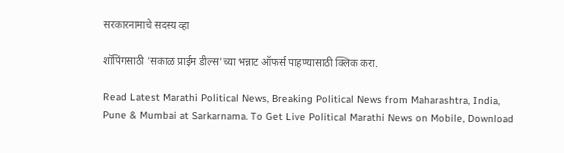सरकारनामाचे सदस्य व्हा

शॉपिंगसाठी 'सकाळ प्राईम डील्स'च्या भन्नाट ऑफर्स पाहण्यासाठी क्लिक करा.

Read Latest Marathi Political News, Breaking Political News from Maharashtra, India, Pune & Mumbai at Sarkarnama. To Get Live Political Marathi News on Mobile, Download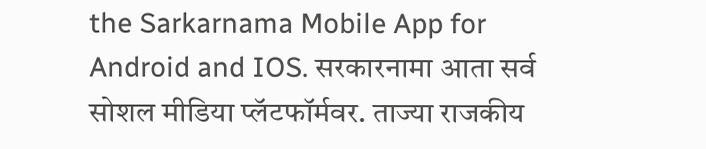the Sarkarnama Mobile App for Android and IOS. सरकारनामा आता सर्व सोशल मीडिया प्लॅटफॉर्मवर. ताज्या राजकीय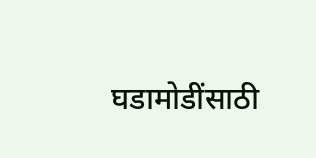घडामोडींसाठी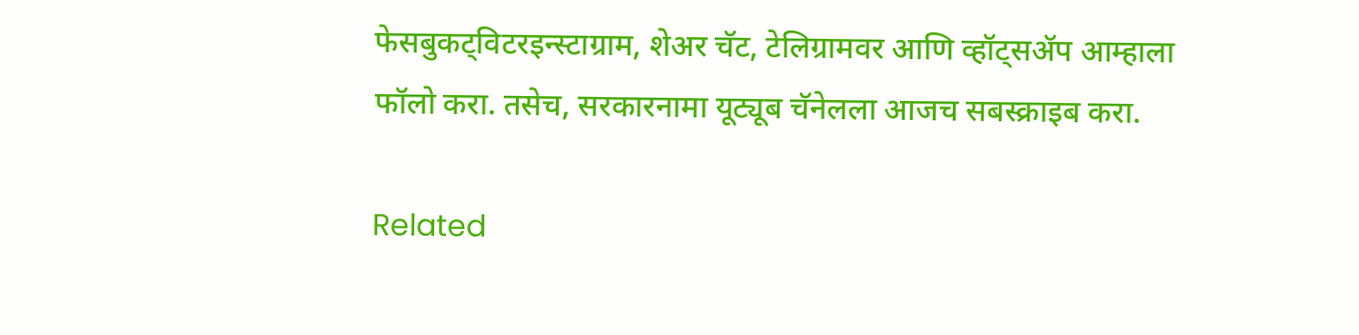फेसबुकट्विटरइन्स्टाग्राम, शेअर चॅट, टेलिग्रामवर आणि व्हॉट्सॲप आम्हाला फॉलो करा. तसेच, सरकारनामा यूट्यूब चॅनेलला आजच सबस्क्राइब करा.

Related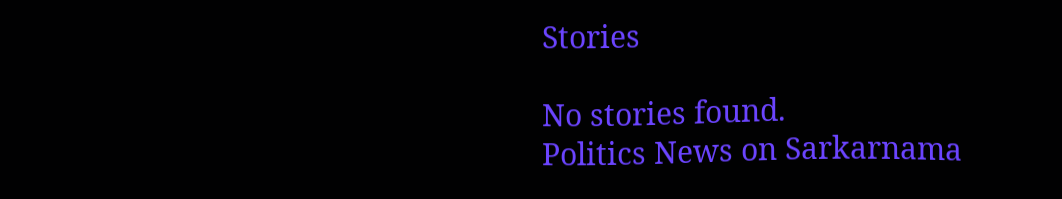Stories

No stories found.
Politics News on Sarkarnama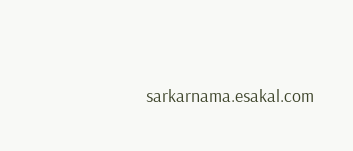sarkarnama.esakal.com